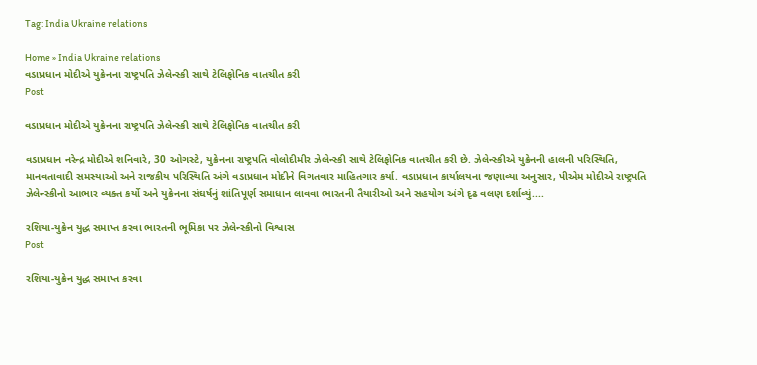Tag: India Ukraine relations

Home » India Ukraine relations
વડાપ્રધાન મોદીએ યુક્રેનના રાષ્ટ્રપતિ ઝેલેન્સ્કી સાથે ટેલિફોનિક વાતચીત કરી
Post

વડાપ્રધાન મોદીએ યુક્રેનના રાષ્ટ્રપતિ ઝેલેન્સ્કી સાથે ટેલિફોનિક વાતચીત કરી

વડાપ્રધાન નરેન્દ્ર મોદીએ શનિવારે, 30 ઓગસ્ટે, યુક્રેનના રાષ્ટ્રપતિ વોલોદીમીર ઝેલેન્સ્કી સાથે ટેલિફોનિક વાતચીત કરી છે. ઝેલેન્સ્કીએ યુક્રેનની હાલની પરિસ્થિતિ, માનવતાવાદી સમસ્યાઓ અને રાજકીય પરિસ્થિતિ અંગે વડાપ્રધાન મોદીને વિગતવાર માહિતગાર કર્યા. વડાપ્રધાન કાર્યાલયના જણાવ્યા અનુસાર, પીએમ મોદીએ રાષ્ટ્રપતિ ઝેલેન્સ્કીનો આભાર વ્યક્ત કર્યો અને યુક્રેનના સંઘર્ષનું શાંતિપૂર્ણ સમાધાન લાવવા ભારતની તૈયારીઓ અને સહયોગ અંગે દૃઢ વલણ દર્શાવ્યું....

રશિયા-યુક્રેન યુદ્ધ સમાપ્ત કરવા ભારતની ભૂમિકા પર ઝેલેન્સ્કીનો વિશ્વાસ
Post

રશિયા-યુક્રેન યુદ્ધ સમાપ્ત કરવા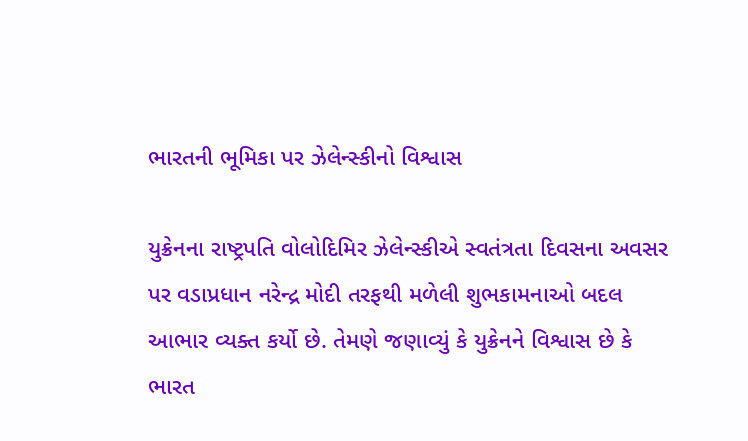ભારતની ભૂમિકા પર ઝેલેન્સ્કીનો વિશ્વાસ

યુક્રેનના રાષ્ટ્રપતિ વોલોદિમિર ઝેલેન્સ્કીએ સ્વતંત્રતા દિવસના અવસર પર વડાપ્રધાન નરેન્દ્ર મોદી તરફથી મળેલી શુભકામનાઓ બદલ આભાર વ્યક્ત કર્યો છે. તેમણે જણાવ્યું કે યુક્રેનને વિશ્વાસ છે કે ભારત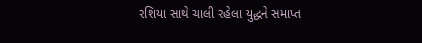રશિયા સાથે ચાલી રહેલા યુદ્ધને સમાપ્ત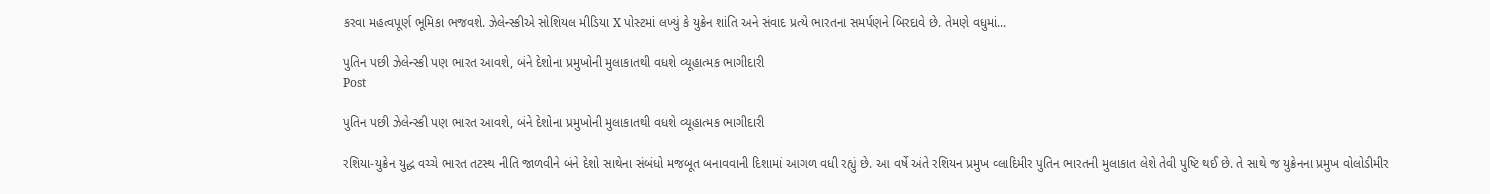કરવા મહત્વપૂર્ણ ભૂમિકા ભજવશે. ઝેલેન્સ્કીએ સોશિયલ મીડિયા X પોસ્ટમાં લખ્યું કે યુક્રેન શાંતિ અને સંવાદ પ્રત્યે ભારતના સમર્પણને બિરદાવે છે. તેમણે વધુમાં...

પુતિન પછી ઝેલેન્સ્કી પણ ભારત આવશે, બંને દેશોના પ્રમુખોની મુલાકાતથી વધશે વ્યૂહાત્મક ભાગીદારી
Post

પુતિન પછી ઝેલેન્સ્કી પણ ભારત આવશે, બંને દેશોના પ્રમુખોની મુલાકાતથી વધશે વ્યૂહાત્મક ભાગીદારી

રશિયા-યુક્રેન યુદ્ધ વચ્ચે ભારત તટસ્થ નીતિ જાળવીને બંને દેશો સાથેના સંબંધો મજબૂત બનાવવાની દિશામાં આગળ વધી રહ્યું છે. આ વર્ષે અંતે રશિયન પ્રમુખ વ્લાદિમીર પુતિન ભારતની મુલાકાત લેશે તેવી પુષ્ટિ થઈ છે. તે સાથે જ યુક્રેનના પ્રમુખ વોલોડીમીર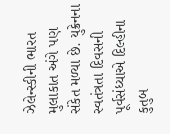ઝેલેન્સ્કીની ભારત મુલાકાત અંગે પણ સંકેત મળ્યા છે. યુક્રેનના સ્વતંત્રતા દિવસની પૂર્વસંધ્યાએ દિલ્હીના કુતુબ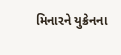મિનારને યુક્રેનના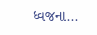ધ્વજના...